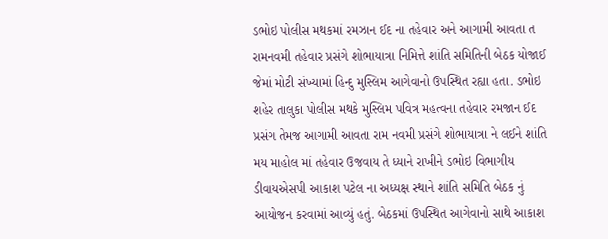ડભોઇ પોલીસ મથકમાં રમઝાન ઈદ ના તહેવાર અને આગામી આવતા ત રામનવમી તહેવાર પ્રસંગે શોભાયાત્રા નિમિત્તે શાંતિ સમિતિની બેઠક યોજાઈ જેમાં મોટી સંખ્યામાં હિન્દુ મુસ્લિમ આગેવાનો ઉપસ્થિત રહ્યા હતા. ડભોઇ શહેર તાલુકા પોલીસ મથકે મુસ્લિમ પવિત્ર મહત્વના તહેવાર રમજાન ઈદ પ્રસંગ તેમજ આગામી આવતા રામ નવમી પ્રસંગે શોભાયાત્રા ને લઈને શાંતિ મય માહોલ માં તહેવાર ઉજવાય તે ધ્યાને રાખીને ડભોઇ વિભાગીય ડીવાયએસપી આકાશ પટેલ ના અધ્યક્ષ સ્થાને શાંતિ સમિતિ બેઠક નું આયોજન કરવામાં આવ્યું હતું. બેઠકમાં ઉપસ્થિત આગેવાનો સાથે આકાશ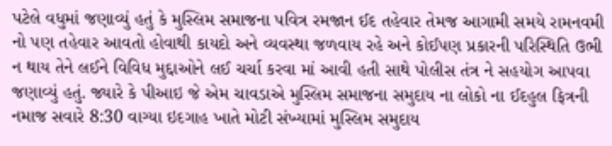પટેલે વધુમાં જણાવ્યું હતું કે મુસ્લિમ સમાજના પવિત્ર રમજાન ઈદ તહેવાર તેમજ આગામી સમયે રામનવમી નો પણ તહેવાર આવતો હોવાથી કાયદો અને વ્યવસ્થા જળવાય રહે અને કોઈપણ પ્રકારની પરિસ્થિતિ ઉભી ન થાય તેને લઈને વિવિધ મુદ્દાઓને લઈ ચર્ચા કરવા માં આવી હતી સાથે પોલીસ તંત્ર ને સહયોગ આપવા જણાવ્યું હતું. જ્યારે કે પીઆઇ જે એમ ચાવડાએ મુસ્લિમ સમાજના સમુદાય ના લોકો ના ઈદહુલ ફિત્રની નમાજ સવારે 8:30 વાગ્યા ઇદગાહ ખાતે મોટી સંખ્યામાં મુસ્લિમ સમુદાય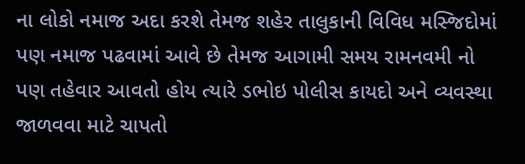ના લોકો નમાજ અદા કરશે તેમજ શહેર તાલુકાની વિવિધ મસ્જિદોમાં પણ નમાજ પઢવામાં આવે છે તેમજ આગામી સમય રામનવમી નો પણ તહેવાર આવતો હોય ત્યારે ડભોઇ પોલીસ કાયદો અને વ્યવસ્થા જાળવવા માટે ચાપતો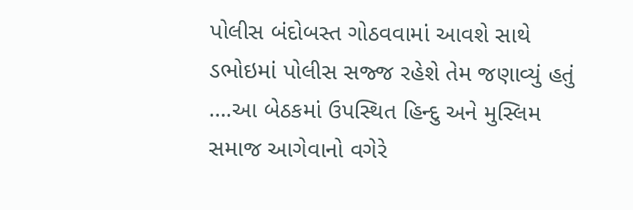પોલીસ બંદોબસ્ત ગોઠવવામાં આવશે સાથે ડભોઇમાં પોલીસ સજ્જ રહેશે તેમ જણાવ્યું હતું ….આ બેઠકમાં ઉપસ્થિત હિન્દુ અને મુસ્લિમ સમાજ આગેવાનો વગેરે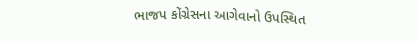ભાજપ કોંગ્રેસના આગેવાનો ઉપસ્થિત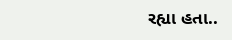રહ્યા હતા..